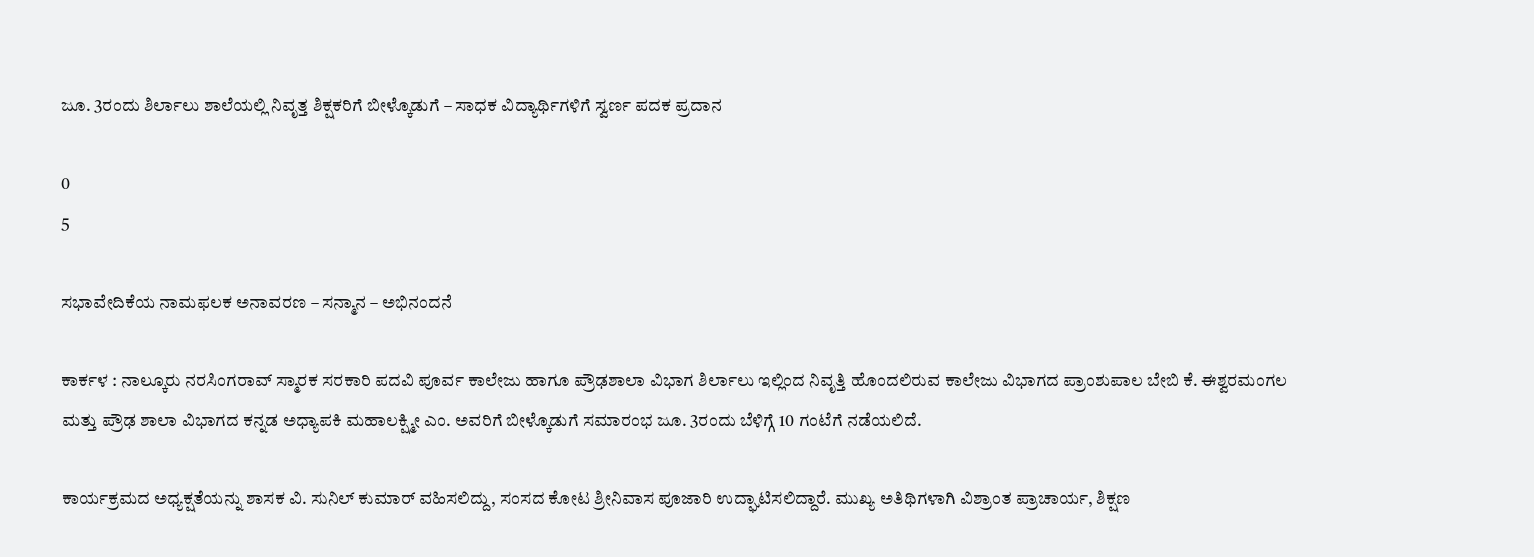ಜೂ. 3ರಂದು ಶಿರ್ಲಾಲು ಶಾಲೆಯಲ್ಲಿ ನಿವೃತ್ತ ಶಿಕ್ಷಕರಿಗೆ ಬೀಳ್ಕೊಡುಗೆ – ಸಾಧಕ ವಿದ್ಯಾರ್ಥಿಗಳಿಗೆ ಸ್ವರ್ಣ ಪದಕ ಪ್ರದಾನ

0
5

ಸಭಾವೇದಿಕೆಯ ನಾಮಫಲಕ ಅನಾವರಣ – ಸನ್ಮಾನ – ಅಭಿನಂದನೆ

ಕಾರ್ಕಳ : ನಾಲ್ಕೂರು ನರಸಿಂಗರಾವ್‌ ಸ್ಮಾರಕ ಸರಕಾರಿ ಪದವಿ ಪೂರ್ವ ಕಾಲೇಜು ಹಾಗೂ ಪ್ರೌಢಶಾಲಾ ವಿಭಾಗ ಶಿರ್ಲಾಲು ಇಲ್ಲಿಂದ ನಿವೃತ್ತಿ ಹೊಂದಲಿರುವ ಕಾಲೇಜು ವಿಭಾಗದ ಪ್ರಾಂಶುಪಾಲ ಬೇಬಿ ಕೆ. ಈಶ್ವರಮಂಗಲ ಮತ್ತು ಪ್ರೌಢ ಶಾಲಾ ವಿಭಾಗದ ಕನ್ನಡ ಅಧ್ಯಾಪಕಿ ಮಹಾಲಕ್ಷ್ಮೀ ಎಂ. ಅವರಿಗೆ ಬೀಳ್ಕೊಡುಗೆ ಸಮಾರಂಭ ಜೂ. 3ರಂದು ಬೆಳಿಗ್ಗೆ 10 ಗಂಟೆಗೆ ನಡೆಯಲಿದೆ.

ಕಾರ್ಯಕ್ರಮದ ಅಧ್ಯಕ್ಷತೆಯನ್ನು ಶಾಸಕ ವಿ. ಸುನಿಲ್‌ ಕುಮಾರ್‌ ವಹಿಸಲಿದ್ದು, ಸಂಸದ ಕೋಟ ಶ್ರೀನಿವಾಸ ಪೂಜಾರಿ ಉದ್ಘಾಟಿಸಲಿದ್ದಾರೆ. ಮುಖ್ಯ ಅತಿಥಿಗಳಾಗಿ ವಿಶ್ರಾಂತ ಪ್ರಾಚಾರ್ಯ, ಶಿಕ್ಷಣ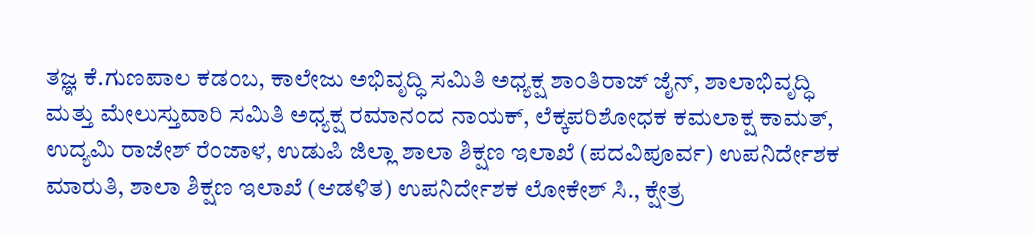ತಜ್ಞ ಕೆ.ಗುಣಪಾಲ ಕಡಂಬ, ಕಾಲೇಜು ಅಭಿವೃದ್ಧಿ ಸಮಿತಿ ಅಧ್ಯಕ್ಷ ಶಾಂತಿರಾಜ್‌ ಜೈನ್‌, ಶಾಲಾಭಿವೃದ್ಧಿ ಮತ್ತು ಮೇಲುಸ್ತುವಾರಿ ಸಮಿತಿ ಅಧ್ಯಕ್ಷ ರಮಾನಂದ ನಾಯಕ್‌, ಲೆಕ್ಕಪರಿಶೋಧಕ ಕಮಲಾಕ್ಷ ಕಾಮತ್‌, ಉದ್ಯಮಿ ರಾಜೇಶ್‌ ರೆಂಜಾಳ, ಉಡುಪಿ ಜಿಲ್ಲಾ ಶಾಲಾ ಶಿಕ್ಷಣ ಇಲಾಖೆ (ಪದವಿಪೂರ್ವ) ಉಪನಿರ್ದೇಶಕ ಮಾರುತಿ, ಶಾಲಾ ಶಿಕ್ಷಣ ಇಲಾಖೆ (ಆಡಳಿತ) ಉಪನಿರ್ದೇಶಕ ಲೋಕೇಶ್‌ ಸಿ., ಕ್ಷೇತ್ರ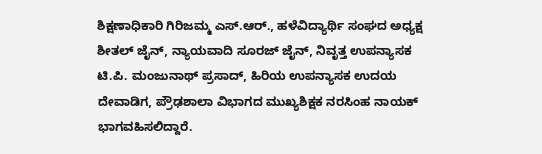ಶಿಕ್ಷಣಾಧಿಕಾರಿ ಗಿರಿಜಮ್ಮ ಎಸ್.ಆರ್., ಹಳೆವಿದ್ಯಾರ್ಥಿ ಸಂಘದ ಅಧ್ಯಕ್ಷ ಶೀತಲ್‌ ಜೈನ್‌, ನ್ಯಾಯವಾದಿ ಸೂರಜ್‌ ಜೈನ್‌, ನಿವೃತ್ತ ಉಪನ್ಯಾಸಕ ಟಿ.ಪಿ. ಮಂಜುನಾಥ್‌ ಪ್ರಸಾದ್‌, ಹಿರಿಯ ಉಪನ್ಯಾಸಕ ಉದಯ ದೇವಾಡಿಗ, ಪ್ರೌಢಶಾಲಾ ವಿಭಾಗದ ಮುಖ್ಯಶಿಕ್ಷಕ ನರಸಿಂಹ ನಾಯಕ್‌ ಭಾಗವಹಿಸಲಿದ್ದಾರೆ.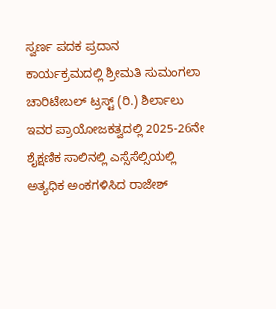ಸ್ವರ್ಣ ಪದಕ ಪ್ರದಾನ
ಕಾರ್ಯಕ್ರಮದಲ್ಲಿ ಶ್ರೀಮತಿ ಸುಮಂಗಲಾ ಚಾರಿಟೇಬಲ್ ಟ್ರಸ್ಟ್ (ರಿ.) ಶಿರ್ಲಾಲು ಇವರ ಪ್ರಾಯೋಜಕತ್ವದಲ್ಲಿ 2025-26ನೇ ಶೈಕ್ಷಣಿಕ ಸಾಲಿನಲ್ಲಿ ಎಸ್ಸೆಸೆಲ್ಸಿಯಲ್ಲಿ ಅತ್ಯಧಿಕ ಅಂಕಗಳಿಸಿದ ರಾಜೇಶ್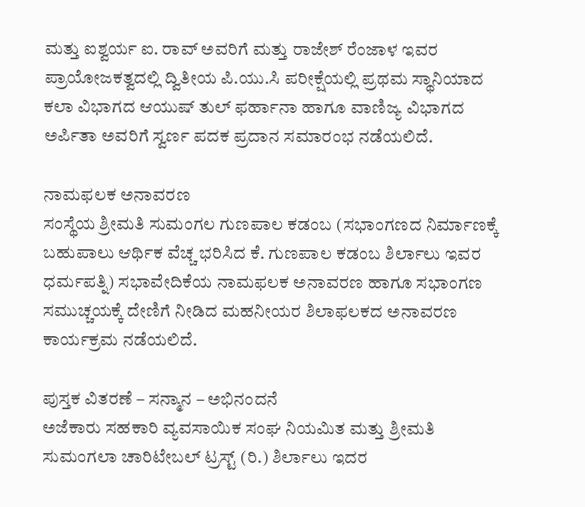ಮತ್ತು ಐಶ್ವರ್ಯ ಐ. ರಾವ್ ಅವರಿಗೆ ಮತ್ತು ರಾಜೇಶ್ ರೆಂಜಾಳ ಇವರ ಪ್ರಾಯೋಜಕತ್ವದಲ್ಲಿ ದ್ವಿತೀಯ ಪಿ.ಯು.ಸಿ ಪರೀಕ್ಷೆಯಲ್ಲಿ ಪ್ರಥಮ ಸ್ಥಾನಿಯಾದ ಕಲಾ ವಿಭಾಗದ ಆಯುಷ್ ತುಲ್ ಫರ್ಹಾನಾ ಹಾಗೂ ವಾಣಿಜ್ಯ ವಿಭಾಗದ ಅರ್ಪಿತಾ ಅವರಿಗೆ ಸ್ವರ್ಣ ಪದಕ ಪ್ರದಾನ ಸಮಾರಂಭ ನಡೆಯಲಿದೆ.

ನಾಮಫಲಕ ಅನಾವರಣ
ಸಂಸ್ಥೆಯ ಶ್ರೀಮತಿ ಸುಮಂಗಲ ಗುಣಪಾಲ ಕಡಂಬ (ಸಭಾಂಗಣದ ನಿರ್ಮಾಣಕ್ಕೆ ಬಹುಪಾಲು ಆರ್ಥಿಕ ವೆಚ್ಚ ಭರಿಸಿದ ಕೆ. ಗುಣಪಾಲ ಕಡಂಬ ಶಿರ್ಲಾಲು ಇವರ ಧರ್ಮಪತ್ನಿ) ಸಭಾವೇದಿಕೆಯ ನಾಮಫಲಕ ಅನಾವರಣ ಹಾಗೂ ಸಭಾಂಗಣ ಸಮುಚ್ಚಯಕ್ಕೆ ದೇಣಿಗೆ ನೀಡಿದ ಮಹನೀಯರ ಶಿಲಾಫಲಕದ ಅನಾವರಣ ಕಾರ್ಯಕ್ರಮ ನಡೆಯಲಿದೆ.

ಪುಸ್ತಕ ವಿತರಣೆ – ಸನ್ಮಾನ – ಅಭಿನಂದನೆ
ಅಜೆಕಾರು ಸಹಕಾರಿ ವ್ಯವಸಾಯಿಕ ಸಂಘ ನಿಯಮಿತ ಮತ್ತು ಶ್ರೀಮತಿ ಸುಮಂಗಲಾ ಚಾರಿಟೇಬಲ್ ಟ್ರಸ್ಟ್‌ (ರಿ.) ಶಿರ್ಲಾಲು ಇದರ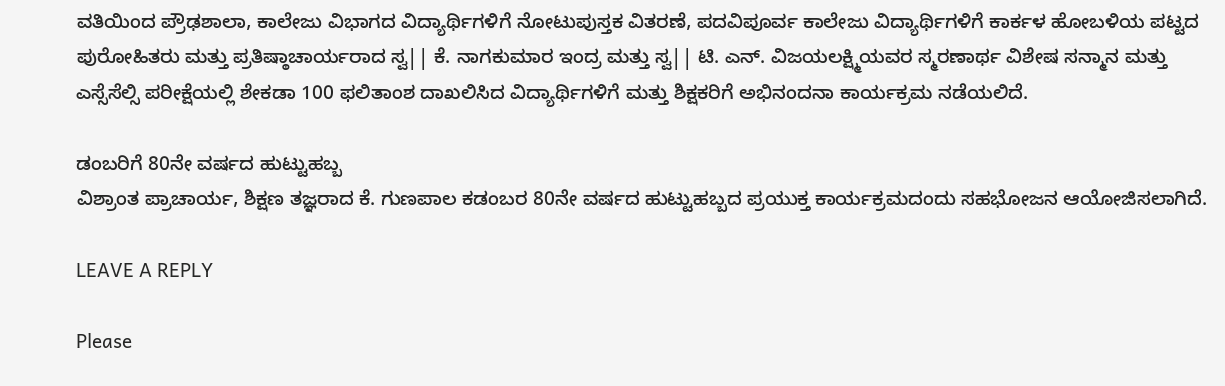ವತಿಯಿಂದ ಪ್ರೌಢಶಾಲಾ, ಕಾಲೇಜು ವಿಭಾಗದ ವಿದ್ಯಾರ್ಥಿಗಳಿಗೆ ನೋಟುಪುಸ್ತಕ ವಿತರಣೆ, ಪದವಿಪೂರ್ವ ಕಾಲೇಜು ವಿದ್ಯಾರ್ಥಿಗಳಿಗೆ ಕಾರ್ಕಳ ಹೋಬಳಿಯ ಪಟ್ಟದ ಪುರೋಹಿತರು ಮತ್ತು ಪ್ರತಿಷ್ಠಾಚಾರ್ಯರಾದ ಸ್ವ|| ಕೆ. ನಾಗಕುಮಾರ ಇಂದ್ರ ಮತ್ತು ಸ್ವ|| ಟಿ. ಎನ್. ವಿಜಯಲಕ್ಷ್ಮಿಯವರ ಸ್ಮರಣಾರ್ಥ ವಿಶೇಷ ಸನ್ಮಾನ ಮತ್ತು ಎಸ್ಸೆಸೆಲ್ಸಿ ಪರೀಕ್ಷೆಯಲ್ಲಿ ಶೇಕಡಾ 100 ಫಲಿತಾಂಶ ದಾಖಲಿಸಿದ ವಿದ್ಯಾರ್ಥಿಗಳಿಗೆ ಮತ್ತು ಶಿಕ್ಷಕರಿಗೆ ಅಭಿನಂದನಾ ಕಾರ್ಯಕ್ರಮ ನಡೆಯಲಿದೆ.

ಡಂಬರಿಗೆ 80ನೇ ವರ್ಷದ ಹುಟ್ಟುಹಬ್ಬ
ವಿಶ್ರಾಂತ ಪ್ರಾಚಾರ್ಯ, ಶಿಕ್ಷಣ ತಜ್ಞರಾದ ಕೆ. ಗುಣಪಾಲ ಕಡಂಬರ 80ನೇ ವರ್ಷದ ಹುಟ್ಟುಹಬ್ಬದ ಪ್ರಯುಕ್ತ ಕಾರ್ಯಕ್ರಮದಂದು ಸಹಭೋಜನ ಆಯೋಜಿಸಲಾಗಿದೆ.

LEAVE A REPLY

Please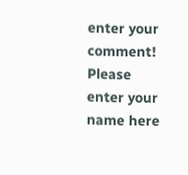enter your comment!
Please enter your name here